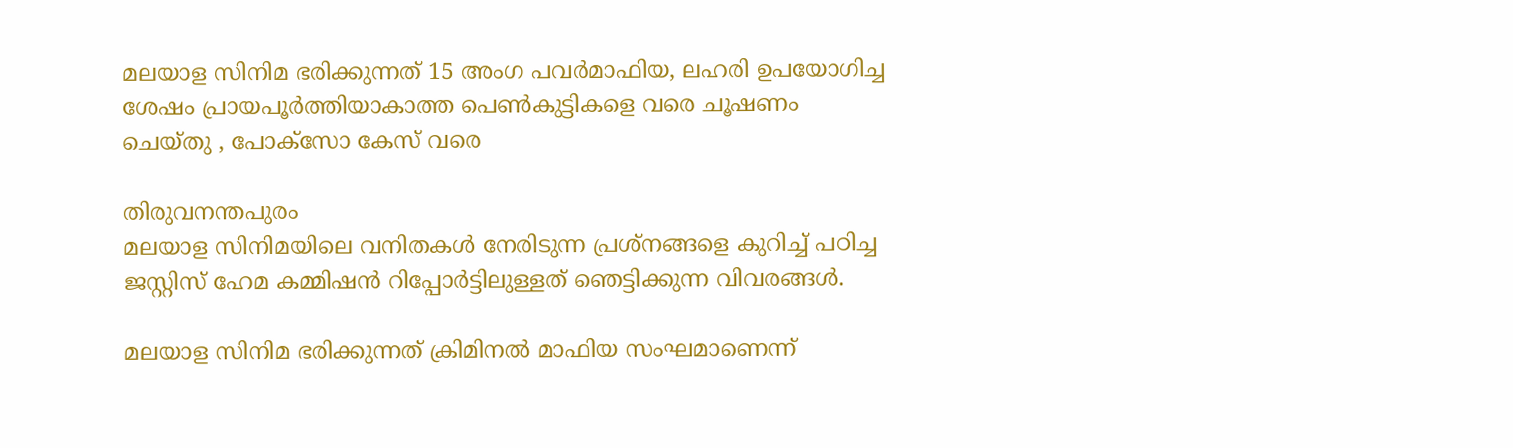മലയാള സിനിമ ഭരിക്കുന്നത് 15 അംഗ പവര്‍മാഫിയ, ലഹരി ഉപയോഗിച്ച ശേഷം പ്രായപൂര്‍ത്തിയാകാത്ത പെണ്‍കുട്ടികളെ വരെ ചൂഷണം ചെയ്തു , പോക്സോ കേസ് വരെ

തിരുവനന്തപുരം
മലയാള സിനിമയിലെ വനിതകള്‍ നേരിടുന്ന പ്രശ്നങ്ങളെ കുറിച്ച്‌ പഠിച്ച ജസ്റ്റിസ് ഹേമ കമ്മിഷൻ റിപ്പോർട്ടിലുള്ളത് ഞെട്ടിക്കുന്ന വിവരങ്ങള്‍.

മലയാള സിനിമ ഭരിക്കുന്നത് ക്രിമിനല്‍ മാഫിയ സംഘമാണെന്ന്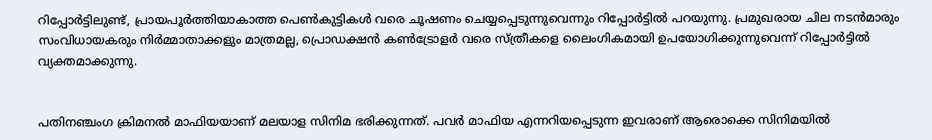റിപ്പോ‌ർട്ടിലുണ്ട്, പ്രായപൂർത്തിയാകാത്ത പെണ്‍കുട്ടികള്‍ വരെ ചൂഷണം ചെയ്യപ്പെടുന്നുവെന്നും റിപ്പോർട്ടില്‍ പറയുന്നു. പ്രമുഖരായ ചില നടൻമാരും സംവിധായകരും നിർമ്മാതാക്കളും മാത്രമല്ല, പ്രൊഡക്ഷൻ കണ്‍ട്രോളർ വരെ സ്ത്രീകളെ ലൈംഗികമായി ഉപയോഗിക്കുന്നുവെന്ന് റിപ്പോർട്ടില്‍ വ്യക്തമാക്കുന്നു.


പതിനഞ്ചംഗ ക്രിമനല്‍ മാഫിയയാണ് മലയാള സിനിമ ഭരിക്കുന്നത്. പവർ മാഫിയ എന്നറിയപ്പെടുന്ന ഇവരാണ് ആരൊക്കെ സിനിമയില്‍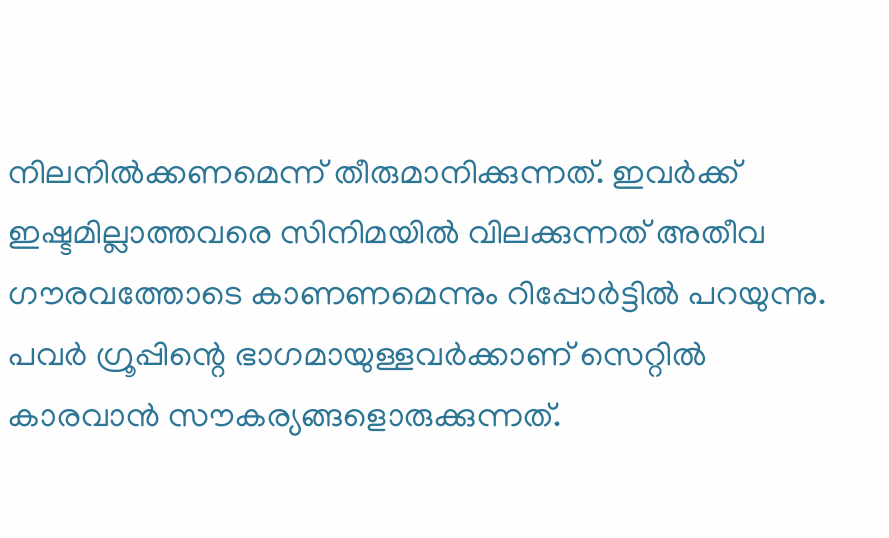നിലനില്‍ക്കണമെന്ന് തീരുമാനിക്കുന്നത്. ഇവർക്ക് ഇഷ്ടമില്ലാത്തവരെ സിനിമയില്‍ വിലക്കുന്നത് അതീവ ഗൗരവത്തോടെ കാണണമെന്നും റിപ്പോർട്ടില്‍ പറയുന്നു. പവർ ഗ്രൂപ്പിന്റെ ഭാഗമായുള്ളവർക്കാണ് സെറ്റില്‍ കാരവാൻ സൗകര്യങ്ങളൊരുക്കുന്നത്.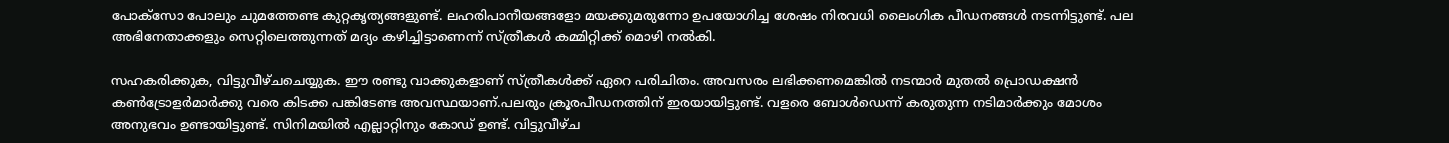പോക്‌സോ പോലും ചുമത്തേണ്ട കുറ്റകൃത്യങ്ങളുണ്ട്. ലഹരിപാനീയങ്ങളോ മയക്കുമരുന്നോ ഉപയോഗിച്ച ശേഷം നിരവധി ലൈംഗിക പീഡനങ്ങള്‍ നടന്നിട്ടുണ്ട്. പല അഭിനേതാക്കളും സെറ്റിലെത്തുന്നത് മദ്യം കഴിച്ചിട്ടാണെന്ന് സ്ത്രീകള്‍ കമ്മിറ്റിക്ക് മൊഴി നല്‍കി.

സഹകരിക്കുക, വിട്ടുവീഴ്ചചെയ്യുക. ഈ രണ്ടു വാക്കുകളാണ് സ്ത്രീകള്‍ക്ക് ഏറെ പരിചിതം. അവസരം ലഭിക്കണമെങ്കില്‍ നടന്മാർ മുതല്‍ പ്രൊഡക്ഷൻ കണ്‍ട്രോളർമാർക്കു വരെ കിടക്ക പങ്കിടേണ്ട അവസ്ഥയാണ്.പലരും ക്രൂരപീഡനത്തിന് ഇരയായിട്ടുണ്ട്. വളരെ ബോള്‍ഡെന്ന് കരുതുന്ന നടിമാർക്കും മോശം അനുഭവം ഉണ്ടായിട്ടുണ്ട്. സിനിമയില്‍ എല്ലാറ്റിനും കോ‌‌ഡ് ഉണ്ട്. വിട്ടുവീഴ്ച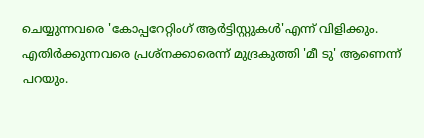ചെയ്യുന്നവരെ 'കോപ്പറേറ്റിംഗ് ആർട്ടിസ്റ്റുകള്‍'എന്ന് വിളിക്കും. എതിർക്കുന്നവരെ പ്രശ്നക്കാരെന്ന് മുദ്രകുത്തി 'മീ ടു' ആണെന്ന് പറയും.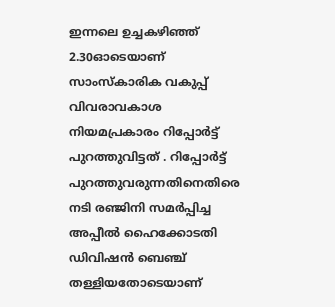ഇന്നലെ ഉച്ചകഴിഞ്ഞ് 2.30ഓടെയാണ് സാംസ്‌കാരിക വകുപ്പ് വിവരാവകാശ നിയമപ്രകാരം റിപ്പോർട്ട് പുറത്തുവിട്ടത് . റിപ്പോർട്ട് പുറത്തുവരുന്നതിനെതിരെ നടി രഞ്ജിനി സമർപ്പിച്ച അപ്പീല്‍ ഹൈക്കോടതി ഡിവിഷൻ ബെഞ്ച് തള്ളിയതോടെയാണ്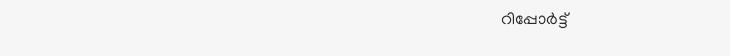റിപ്പോർട്ട്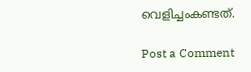വെളിച്ചംകണ്ടത്.

Post a Comment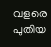വളരെ പുതിയ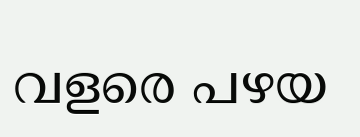വളരെ പഴയ